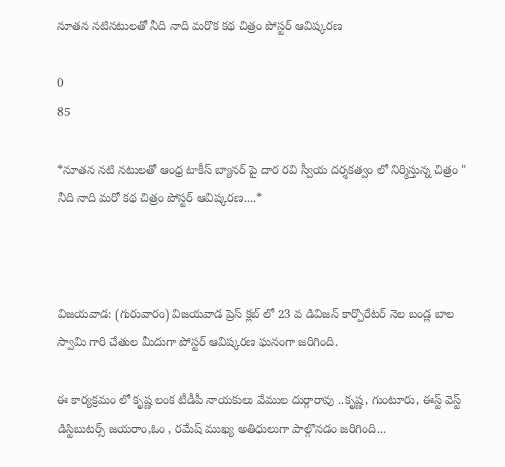నూతన నటినటులతో నీది నాది మరొక కథ చిత్రం పోస్టర్ ఆవిష్కరణ

0
85

*నూతన నటి నటులతో ఆంధ్ర టాకీస్ బ్యానర్ పై దార రవి స్వీయ దర్శకత్వం లో నిర్మిస్తున్న చిత్రం " నీది నాది మరో కథ చిత్రం పోస్టర్ ఆవిష్కరణ....*



విజయవాడ: (గురువారం) విజయవాడ ప్రెస్ క్లబ్ లో 23 వ డివిజన్ కార్పొరేటర్ నెల బండ్ల బాల స్వామి గారి చేతుల మీదుగా పోస్టర్ ఆవిష్కరణ ఘనంగా జరిగింది.

ఈ కార్యక్రమం లో కృష్ణ లంక టీడీపీ నాయకులు వేముల దుర్గారావు ..కృష్ణ, గుంటూరు, ఈస్ట్ వెస్ట్ డిస్టిబుటర్స్ జయరాం,ఓం , రమేష్ ముఖ్య అతిధులుగా పాల్గొనడం జరిగింది...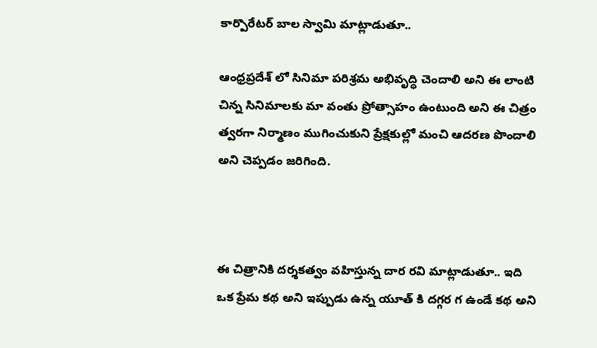కార్పొరేటర్ బాల స్వామి మాట్లాడుతూ..

ఆంధ్రప్రదేశ్ లో సినిమా పరిశ్రమ అభివృద్ధి చెందాలి అని ఈ లాంటి చిన్న సినిమాలకు మా వంతు ప్రోత్సాహం ఉంటుంది అని ఈ చిత్రం త్వరగా నిర్మాణం ముగించుకుని ప్రేక్షకుల్లో మంచి ఆదరణ పొందాలి అని చెప్పడం జరిగింది.



ఈ చిత్రానికి దర్శకత్వం వహిస్తున్న దార రవి మాట్లాడుతూ.. ఇది ఒక ప్రేమ కథ అని ఇప్పుడు ఉన్న యూత్ కి దగ్గర గ ఉండే కథ అని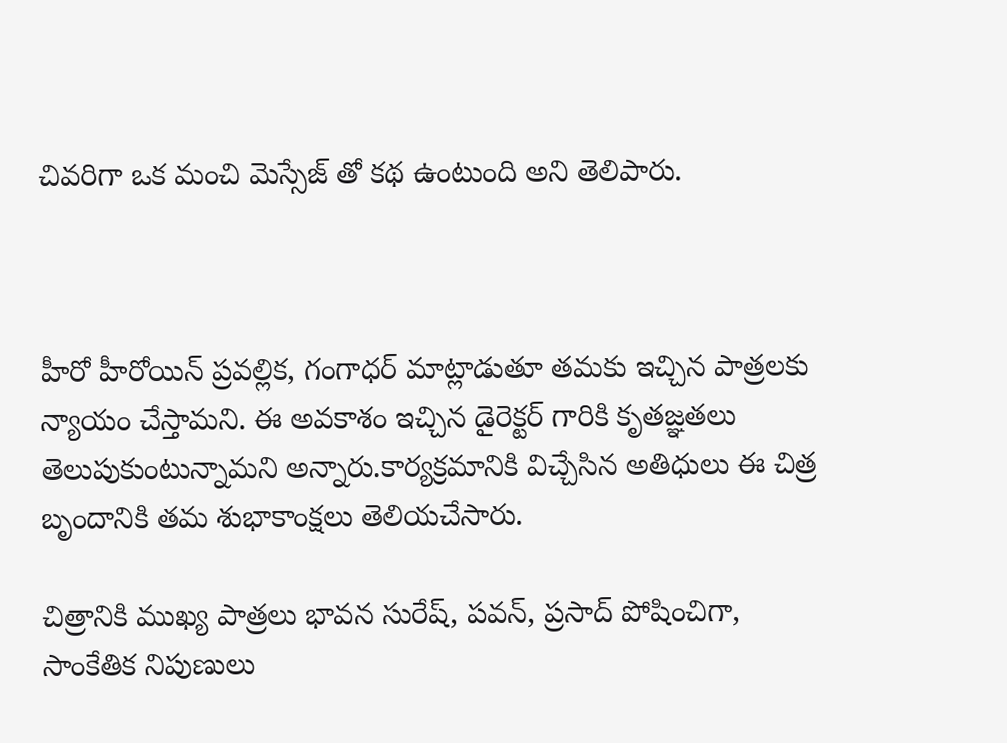చివరిగా ఒక మంచి మెస్సేజ్ తో కథ ఉంటుంది అని తెలిపారు.



హీరో హీరోయిన్ ప్రవల్లిక, గంగాధర్ మాట్లాడుతూ తమకు ఇచ్చిన పాత్రలకు న్యాయం చేస్తామని. ఈ అవకాశం ఇచ్చిన డైరెక్టర్ గారికి కృతజ్ఞతలు తెలుపుకుంటున్నామని అన్నారు.కార్యక్రమానికి విచ్చేసిన అతిధులు ఈ చిత్ర బృందానికి తమ శుభాకాంక్షలు తెలియచేసారు.

చిత్రానికి ముఖ్య పాత్రలు భావన సురేష్, పవన్, ప్రసాద్ పోషించిగా, సాంకేతిక నిపుణులు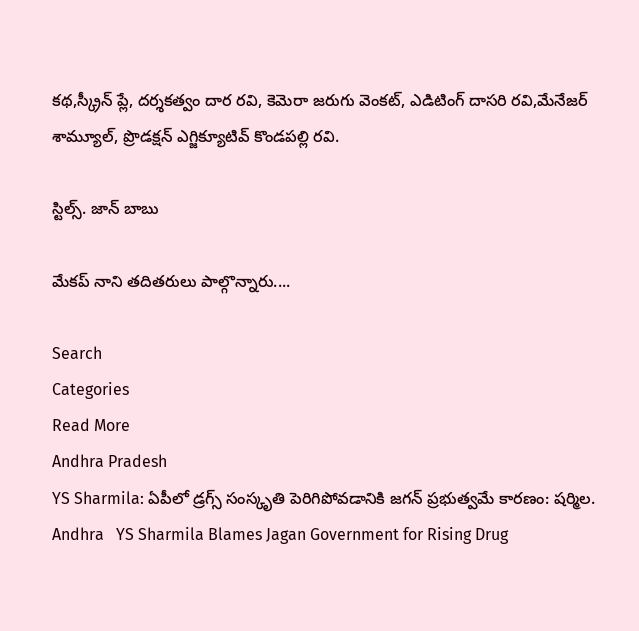కథ,స్క్రీన్ ప్లే, దర్శకత్వం దార రవి, కెమెరా జరుగు వెంకట్, ఎడిటింగ్ దాసరి రవి,మేనేజర్ శామ్యూల్, ప్రొడక్షన్ ఎగ్జిక్యూటివ్ కొండపల్లి రవి.

స్టిల్స్. జాన్ బాబు

మేకప్ నాని తదితరులు పాల్గొన్నారు....

Search
Categories
Read More
Andhra Pradesh
YS Sharmila: ఏపీలో డ్రగ్స్ సంస్కృతి పెరిగిపోవడానికి జగన్ ప్రభుత్వమే కారణం: షర్మిల.
Andhra   YS Sharmila Blames Jagan Government for Rising Drug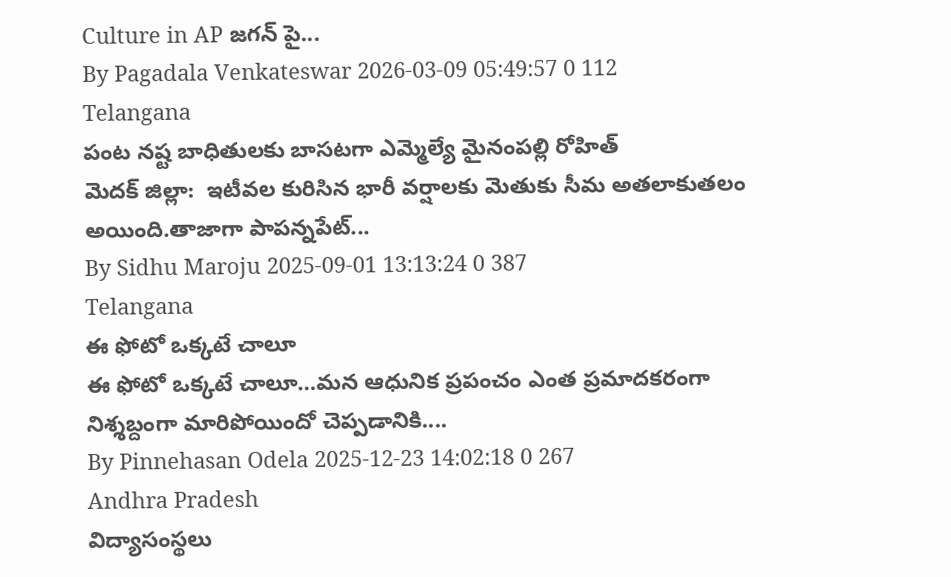Culture in AP జగన్ పై...
By Pagadala Venkateswar 2026-03-09 05:49:57 0 112
Telangana
పంట నష్ట బాధితులకు బాసటగా ఎమ్మెల్యే మైనంపల్లి రోహిత్
మెదక్ జిల్లా:  ఇటీవల కురిసిన భారీ వర్షాలకు మెతుకు సీమ అతలాకుతలం అయింది.తాజాగా పాపన్నపేట్...
By Sidhu Maroju 2025-09-01 13:13:24 0 387
Telangana
ఈ ఫోటో ఒక్కటే చాలూ
ఈ ఫోటో ఒక్కటే చాలూ…మన ఆధునిక ప్రపంచం ఎంత ప్రమాదకరంగా నిశ్శబ్దంగా మారిపోయిందో చెప్పడానికి....
By Pinnehasan Odela 2025-12-23 14:02:18 0 267
Andhra Pradesh
విద్యాసంస్థలు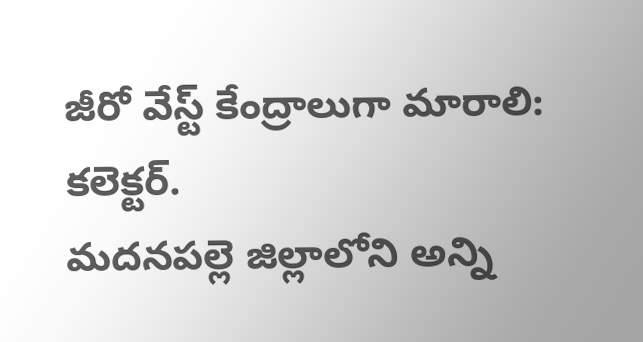జీరో వేస్ట్ కేంద్రాలుగా మారాలి: కలెక్టర్.
మదనపల్లె జిల్లాలోని అన్ని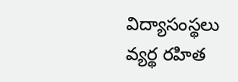విద్యాసంస్థలు వ్యర్థ రహిత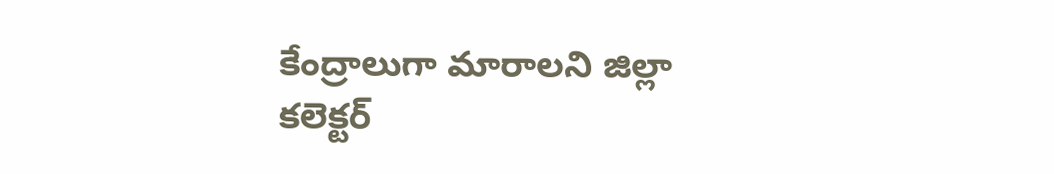కేంద్రాలుగా మారాలని జిల్లా కలెక్టర్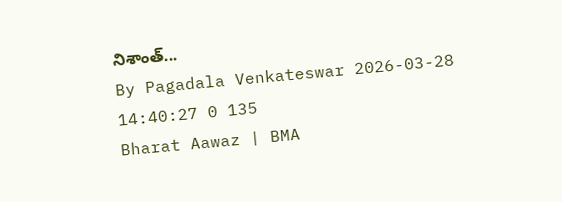నిశాంత్...
By Pagadala Venkateswar 2026-03-28 14:40:27 0 135
Bharat Aawaz | BMA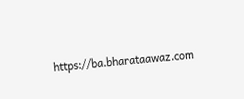https://ba.bharataawaz.com